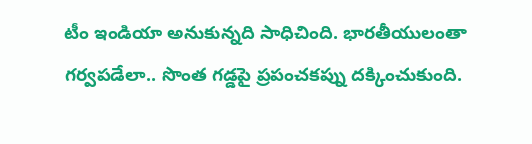టీం ఇండియా అనుకున్నది సాధిచింది. భారతీయులంతా గర్వపడేలా.. సొంత గడ్డపై ప్రపంచకప్ను దక్కించుకుంది.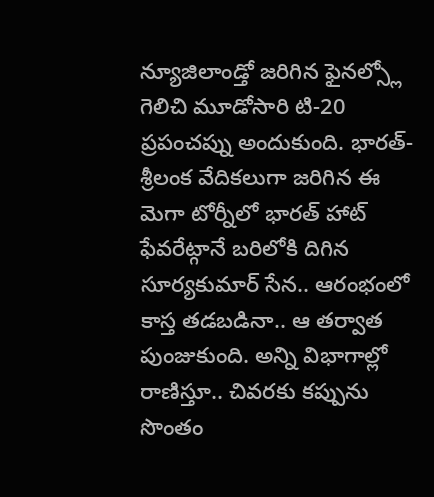న్యూజిలాండ్తో జరిగిన ఫైనల్స్లో గెలిచి మూడోసారి టి-20 ప్రపంచప్ను అందుకుంది. భారత్-శ్రీలంక వేదికలుగా జరిగిన ఈ మెగా టోర్నీలో భారత్ హాట్ ఫేవరేట్గానే బరిలోకి దిగిన సూర్యకుమార్ సేన.. ఆరంభంలో కాస్త తడబడినా.. ఆ తర్వాత పుంజుకుంది. అన్ని విభాగాల్లో రాణిస్తూ.. చివరకు కప్పును సొంతం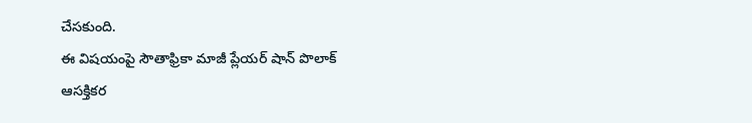చేసకుంది.
ఈ విషయంపై సౌతాఫ్రికా మాజీ ప్లేయర్ షాన్ పొలాక్ ఆసక్తికర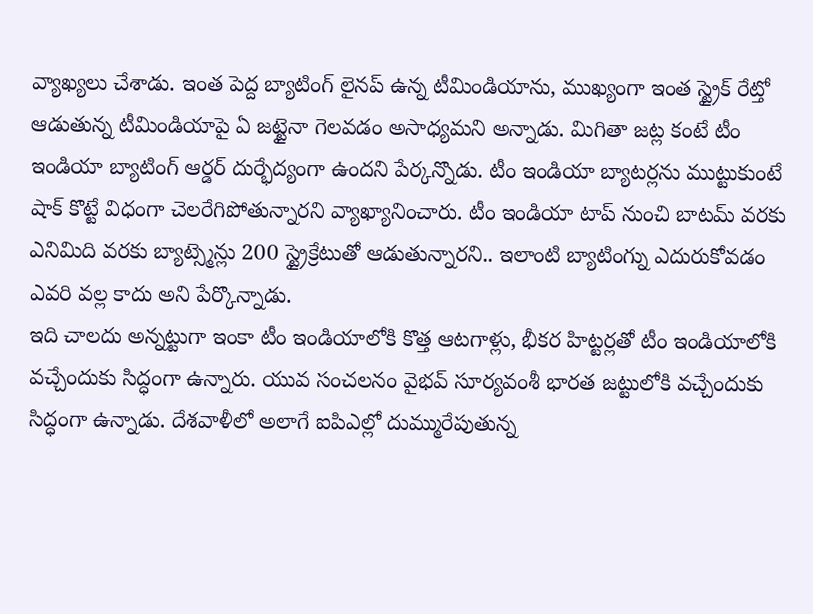వ్యాఖ్యలు చేశాడు. ఇంత పెద్ద బ్యాటింగ్ లైనప్ ఉన్న టీమిండియాను, ముఖ్యంగా ఇంత స్ట్రైక్ రేట్తో ఆడుతున్న టీమిండియాపై ఏ జట్టైనా గెలవడం అసాధ్యమని అన్నాడు. మిగితా జట్ల కంటే టీం ఇండియా బ్యాటింగ్ ఆర్డర్ దుర్భేద్యంగా ఉందని పేర్కన్నొడు. టీం ఇండియా బ్యాటర్లను ముట్టుకుంటే షాక్ కొట్టే విధంగా చెలరేగిపోతున్నారని వ్యాఖ్యానించారు. టీం ఇండియా టాప్ నుంచి బాటమ్ వరకు ఎనిమిది వరకు బ్యాట్స్మెన్లు 200 స్ట్రైక్రేటుతో ఆడుతున్నారని.. ఇలాంటి బ్యాటింగ్ను ఎదురుకోవడం ఎవరి వల్ల కాదు అని పేర్కొన్నాడు.
ఇది చాలదు అన్నట్టుగా ఇంకా టీం ఇండియాలోకి కొత్త ఆటగాళ్లు, భీకర హిట్టర్లతో టీం ఇండియాలోకి వచ్చేందుకు సిద్ధంగా ఉన్నారు. యువ సంచలనం వైభవ్ సూర్యవంశీ భారత జట్టులోకి వచ్చేందుకు సిద్ధంగా ఉన్నాడు. దేశవాళీలో అలాగే ఐపిఎల్లో దుమ్మురేపుతున్న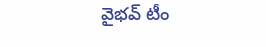వైభవ్ టీం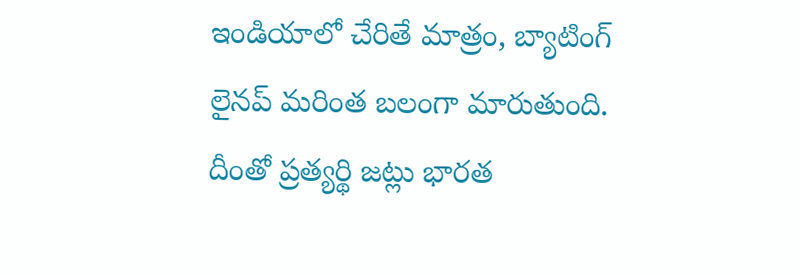ఇండియాలో చేరితే మాత్రం, బ్యాటింగ్ లైనప్ మరింత బలంగా మారుతుంది. దీంతో ప్రత్యర్థి జట్లు భారత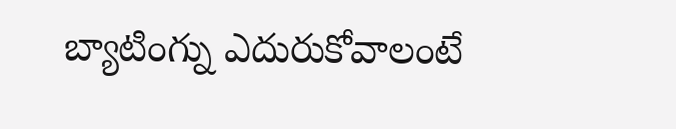బ్యాటింగ్ను ఎదురుకోవాలంటే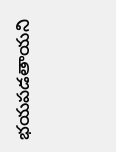భయపడతాయని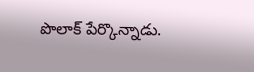పొలాక్ పేర్కొన్నాడు.